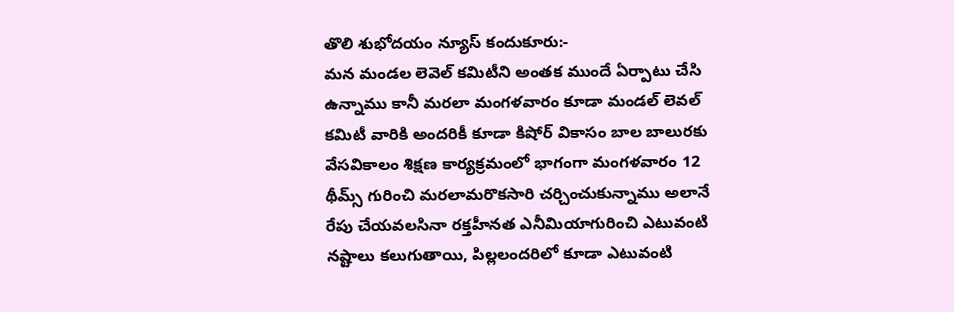తొలి శుభోదయం న్యూస్ కందుకూరు:-
మన మండల లెవెల్ కమిటీని అంతక ముందే ఏర్పాటు చేసి ఉన్నాము కానీ మరలా మంగళవారం కూడా మండల్ లెవల్ కమిటీ వారికి అందరికీ కూడా కిషోర్ వికాసం బాల బాలురకు వేసవికాలం శిక్షణ కార్యక్రమంలో భాగంగా మంగళవారం 12 థీమ్స్ గురించి మరలామరొకసారి చర్చించుకున్నాము అలానే రేపు చేయవలసినా రక్తహీనత ఎనీమియాగురించి ఎటువంటి నష్టాలు కలుగుతాయి, పిల్లలందరిలో కూడా ఎటువంటి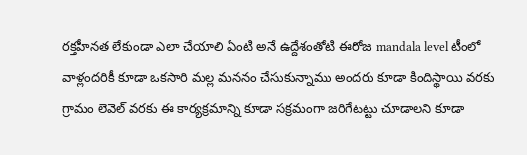రక్తహీనత లేకుండా ఎలా చేయాలి ఏంటి అనే ఉద్దేశంతోటి ఈరోజ mandala level టీంలో వాళ్లందరికీ కూడా ఒకసారి మల్ల మననం చేసుకున్నాము అందరు కూడా కిందిస్థాయి వరకు గ్రామం లెవెల్ వరకు ఈ కార్యక్రమాన్ని కూడా సక్రమంగా జరిగేటట్టు చూడాలని కూడా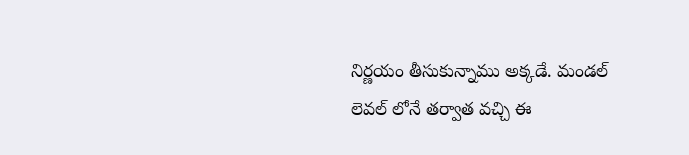నిర్ణయం తీసుకున్నాము అక్కడే. మండల్ లెవల్ లోనే తర్వాత వచ్చి ఈ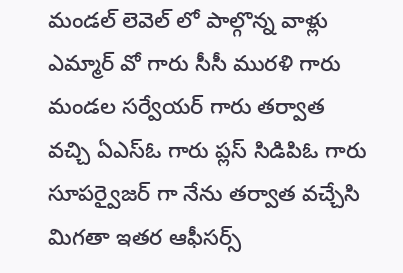మండల్ లెవెల్ లో పాల్గొన్న వాళ్లు ఎమ్మార్ వో గారు సీసీ మురళి గారు మండల సర్వేయర్ గారు తర్వాత వచ్చి ఏఎస్ఓ గారు ప్లస్ సిడిపిఓ గారు సూపర్వైజర్ గా నేను తర్వాత వచ్చేసి మిగతా ఇతర ఆఫీసర్స్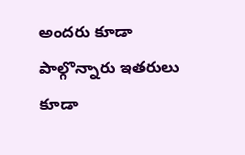అందరు కూడా పాల్గొన్నారు ఇతరులు కూడా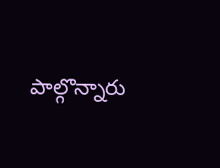పాల్గొన్నారు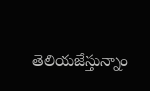తెలియజేస్తున్నాం